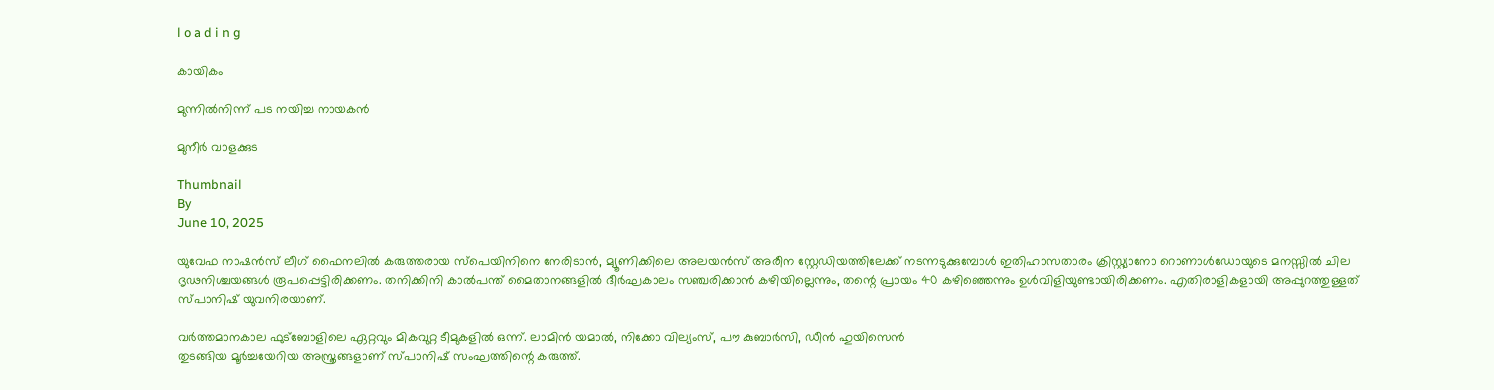l o a d i n g

കായികം

മുന്നില്‍നിന്ന് പട നയിച്ച നായകന്‍

മുനീര്‍ വാളക്കുട

Thumbnail
By
June 10, 2025

യുവേഫ നാഷന്‍സ് ലീഗ് ഫൈനലില്‍ കരുത്തരായ സ്‌പെയിനിനെ നേരിടാന്‍, മ്യൂണിക്കിലെ അലയന്‍സ് അരീന സ്റ്റേഡിയത്തിലേക്ക് നടന്നടുക്കുമ്പോള്‍ ഇതിഹാസതാരം ക്രിസ്റ്റ്യാനോ റൊണാള്‍ഡോയുടെ മനസ്സില്‍ ചില ദൃഢനിശ്ചയങ്ങള്‍ രൂപപ്പെട്ടിരിക്കണം. തനിക്കിനി കാല്‍പന്ത് മൈതാനങ്ങളില്‍ ദീര്‍ഘകാലം സഞ്ചരിക്കാന്‍ കഴിയില്ലെന്നും, തന്റെ പ്രായം 40 കഴിഞ്ഞെന്നും ഉള്‍വിളിയുണ്ടായിരിക്കണം. എതിരാളികളായി അപ്പുറത്തുള്ളത് സ്പാനിഷ് യുവനിരയാണ്.

വര്‍ത്തമാനകാല ഫുട്‌ബോളിലെ ഏറ്റവും മികവുറ്റ ടീമുകളില്‍ ഒന്ന്. ലാമിന്‍ യമാല്‍, നിക്കോ വില്യംസ്, പൗ കുബാര്‍സി, ഡീന്‍ ഹുയിസെന്‍
തുടങ്ങിയ മൂര്‍ച്ചയേറിയ അസ്ത്രങ്ങളാണ് സ്പാനിഷ് സംഘത്തിന്റെ കരുത്ത്.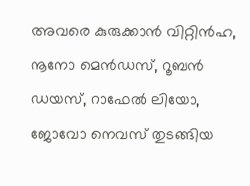അവരെ കുരുക്കാന്‍ വിറ്റിന്‍ഹ, നൂനോ മെന്‍ഡസ്, റൂബന്‍ ഡയസ്, റാഫേല്‍ ലിയോ, ജോവോ നെവസ് തുടങ്ങിയ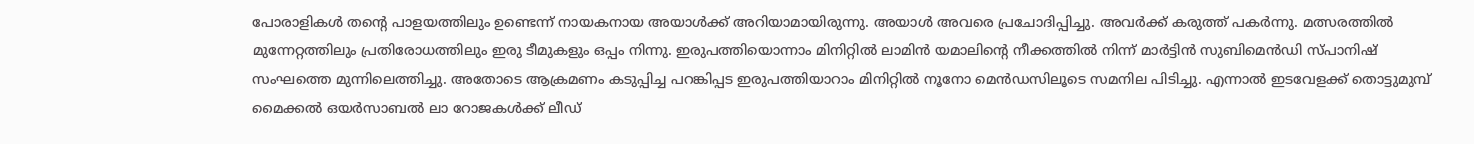പോരാളികള്‍ തന്റെ പാളയത്തിലും ഉണ്ടെന്ന് നായകനായ അയാള്‍ക്ക് അറിയാമായിരുന്നു. അയാള്‍ അവരെ പ്രചോദിപ്പിച്ചു. അവര്‍ക്ക് കരുത്ത് പകര്‍ന്നു. മത്സരത്തില്‍ മുന്നേറ്റത്തിലും പ്രതിരോധത്തിലും ഇരു ടീമുകളും ഒപ്പം നിന്നു. ഇരുപത്തിയൊന്നാം മിനിറ്റില്‍ ലാമിന്‍ യമാലിന്റെ നീക്കത്തില്‍ നിന്ന് മാര്‍ട്ടിന്‍ സുബിമെന്‍ഡി സ്പാനിഷ് സംഘത്തെ മുന്നിലെത്തിച്ചു. അതോടെ ആക്രമണം കടുപ്പിച്ച പറങ്കിപ്പട ഇരുപത്തിയാറാം മിനിറ്റില്‍ നൂനോ മെന്‍ഡസിലൂടെ സമനില പിടിച്ചു. എന്നാല്‍ ഇടവേളക്ക് തൊട്ടുമുമ്പ് മൈക്കല്‍ ഒയര്‍സാബല്‍ ലാ റോജകള്‍ക്ക് ലീഡ്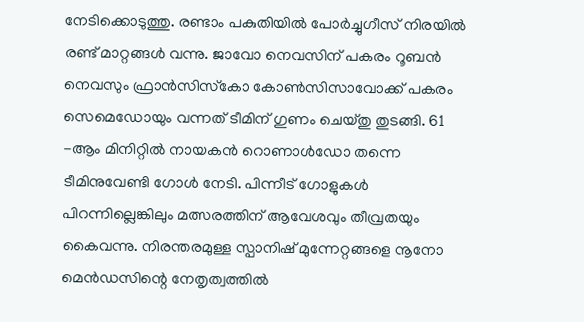നേടിക്കൊടുത്തു. രണ്ടാം പകുതിയില്‍ പോര്‍ച്ചുഗീസ് നിരയില്‍ രണ്ട് മാറ്റങ്ങള്‍ വന്നു. ജാവോ നെവസിന് പകരം റൂബന്‍ നെവസും ഫ്രാന്‍സിസ്‌കോ കോണ്‍സിസാവോക്ക് പകരം സെമെഡോയും വന്നത് ടീമിന് ഗുണം ചെയ്തു തുടങ്ങി. 61 -ആം മിനിറ്റില്‍ നായകന്‍ റൊണാള്‍ഡോ തന്നെ ടീമിനുവേണ്ടി ഗോള്‍ നേടി. പിന്നീട് ഗോളുകള്‍ പിറന്നില്ലെങ്കിലും മത്സരത്തിന് ആവേശവും തീവ്രതയും കൈവന്നു. നിരന്തരമുള്ള സ്പാനിഷ് മുന്നേറ്റങ്ങളെ നൂനോ മെന്‍ഡസിന്റെ നേതൃത്വത്തില്‍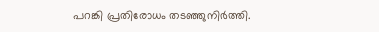പറങ്കി പ്രതിരോധം തടഞ്ഞുനിര്‍ത്തി.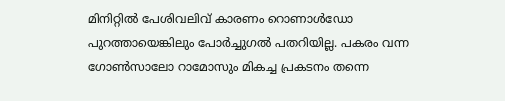മിനിറ്റില്‍ പേശിവലിവ് കാരണം റൊണാള്‍ഡോ പുറത്തായെങ്കിലും പോര്‍ച്ചുഗല്‍ പതറിയില്ല. പകരം വന്ന ഗോണ്‍സാലോ റാമോസും മികച്ച പ്രകടനം തന്നെ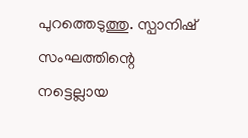പുറത്തെടുത്തു. സ്പാനിഷ് സംഘത്തിന്റെ നട്ടെല്ലായ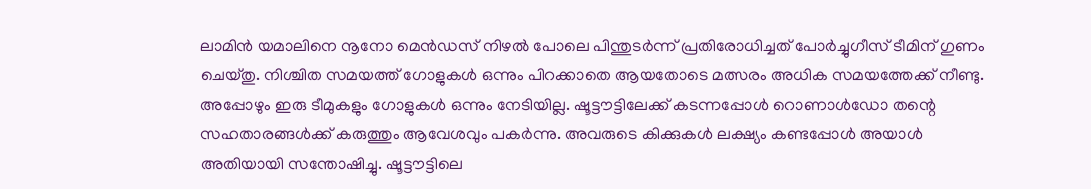ലാമിന്‍ യമാലിനെ നൂനോ മെന്‍ഡസ് നിഴല്‍ പോലെ പിന്തുടര്‍ന്ന് പ്രതിരോധിച്ചത് പോര്‍ച്ചുഗീസ് ടീമിന് ഗുണം ചെയ്തു. നിശ്ചിത സമയത്ത് ഗോളുകള്‍ ഒന്നും പിറക്കാതെ ആയതോടെ മത്സരം അധിക സമയത്തേക്ക് നീണ്ടു. അപ്പോഴും ഇരു ടീമുകളും ഗോളുകള്‍ ഒന്നും നേടിയില്ല. ഷൂട്ടൗട്ടിലേക്ക് കടന്നപ്പോള്‍ റൊണാള്‍ഡോ തന്റെ സഹതാരങ്ങള്‍ക്ക് കരുത്തും ആവേശവും പകര്‍ന്നു. അവരുടെ കിക്കുകള്‍ ലക്ഷ്യം കണ്ടപ്പോള്‍ അയാള്‍ അതിയായി സന്തോഷിച്ചു. ഷൂട്ടൗട്ടിലെ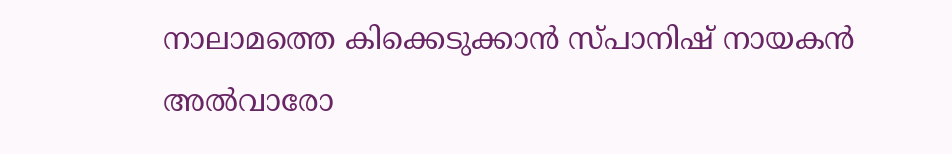നാലാമത്തെ കിക്കെടുക്കാന്‍ സ്പാനിഷ് നായകന്‍ അല്‍വാരോ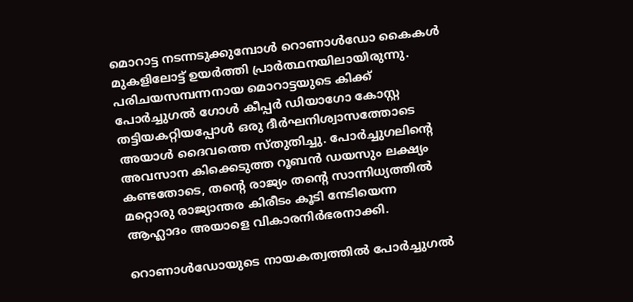മൊറാട്ട നടന്നടുക്കുമ്പോള്‍ റൊണാള്‍ഡോ കൈകള്‍ മുകളിലോട്ട് ഉയര്‍ത്തി പ്രാര്‍ത്ഥനയിലായിരുന്നു. പരിചയസമ്പന്നനായ മൊറാട്ടയുടെ കിക്ക് പോര്‍ച്ചുഗല്‍ ഗോള്‍ കീപ്പര്‍ ഡിയാഗോ കോസ്റ്റ തട്ടിയകറ്റിയപ്പോള്‍ ഒരു ദീര്‍ഘനിശ്വാസത്തോടെ അയാള്‍ ദൈവത്തെ സ്തുതിച്ചു. പോര്‍ച്ചുഗലിന്റെ അവസാന കിക്കെടുത്ത റൂബന്‍ ഡയസും ലക്ഷ്യം കണ്ടതോടെ, തന്റെ രാജ്യം തന്റെ സാന്നിധ്യത്തില്‍ മറ്റൊരു രാജ്യാന്തര കിരീടം കൂടി നേടിയെന്ന ആഹ്ലാദം അയാളെ വികാരനിര്‍ഭരനാക്കി.

റൊണാള്‍ഡോയുടെ നായകത്വത്തില്‍ പോര്‍ച്ചുഗല്‍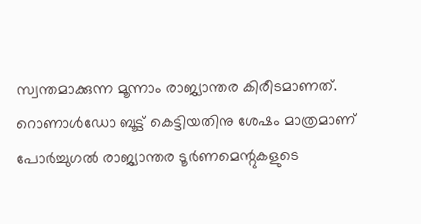സ്വന്തമാക്കുന്ന മൂന്നാം രാജ്യാന്തര കിരീടമാണത്. റൊണാള്‍ഡോ ബൂട്ട് കെട്ടിയതിനു ശേഷം മാത്രമാണ് പോര്‍ച്ചുഗല്‍ രാജ്യാന്തര ടൂര്‍ണമെന്റുകളുടെ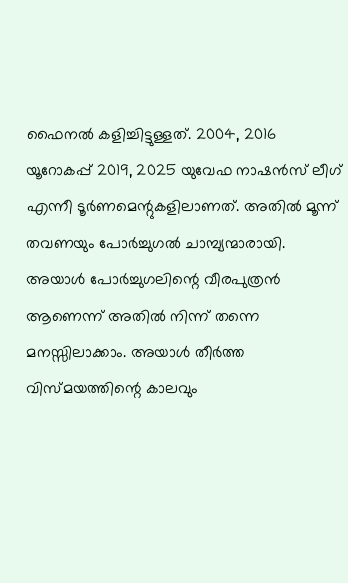ഫൈനല്‍ കളിച്ചിട്ടുള്ളത്. 2004, 2016 യൂറോകപ്പ് 2019, 2025 യുവേഫ നാഷന്‍സ് ലീഗ് എന്നീ ടൂര്‍ണമെന്റുകളിലാണത്. അതില്‍ മൂന്ന് തവണയും പോര്‍ച്ചുഗല്‍ ചാമ്പ്യന്മാരായി. അയാള്‍ പോര്‍ച്ചുഗലിന്റെ വീരപുത്രന്‍ ആണെന്ന് അതില്‍ നിന്ന് തന്നെ മനസ്സിലാക്കാം. അയാള്‍ തീര്‍ത്ത വിസ്മയത്തിന്റെ കാലവും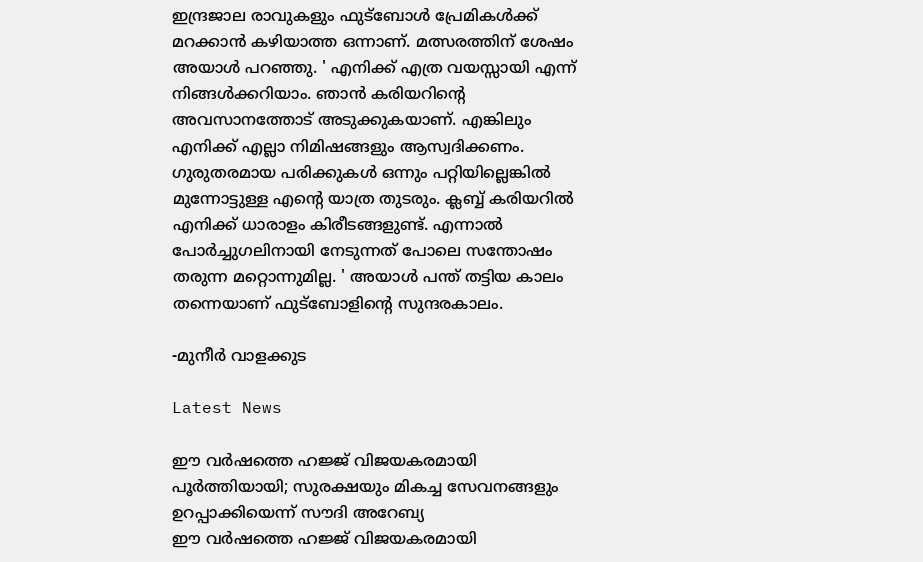ഇന്ദ്രജാല രാവുകളും ഫുട്‌ബോള്‍ പ്രേമികള്‍ക്ക് മറക്കാന്‍ കഴിയാത്ത ഒന്നാണ്. മത്സരത്തിന് ശേഷം അയാള്‍ പറഞ്ഞു. ' എനിക്ക് എത്ര വയസ്സായി എന്ന് നിങ്ങള്‍ക്കറിയാം. ഞാന്‍ കരിയറിന്റെ അവസാനത്തോട് അടുക്കുകയാണ്. എങ്കിലും എനിക്ക് എല്ലാ നിമിഷങ്ങളും ആസ്വദിക്കണം. ഗുരുതരമായ പരിക്കുകള്‍ ഒന്നും പറ്റിയില്ലെങ്കില്‍ മുന്നോട്ടുള്ള എന്റെ യാത്ര തുടരും. ക്ലബ്ബ് കരിയറില്‍ എനിക്ക് ധാരാളം കിരീടങ്ങളുണ്ട്. എന്നാല്‍ പോര്‍ച്ചുഗലിനായി നേടുന്നത് പോലെ സന്തോഷം തരുന്ന മറ്റൊന്നുമില്ല. ' അയാള്‍ പന്ത് തട്ടിയ കാലം തന്നെയാണ് ഫുട്‌ബോളിന്റെ സുന്ദരകാലം.

-മുനീര്‍ വാളക്കുട

Latest News

ഈ വർഷത്തെ ഹജ്ജ് വിജയകരമായി പൂർത്തിയായി; സുരക്ഷയും മികച്ച സേവനങ്ങളും ഉറപ്പാക്കിയെന്ന് സൗദി അറേബ്യ
ഈ വർഷത്തെ ഹജ്ജ് വിജയകരമായി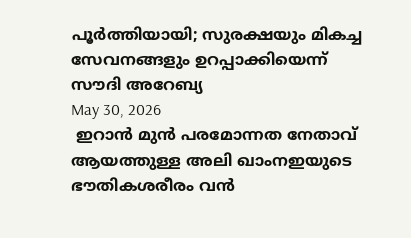പൂർത്തിയായി; സുരക്ഷയും മികച്ച സേവനങ്ങളും ഉറപ്പാക്കിയെന്ന് സൗദി അറേബ്യ
May 30, 2026
 ഇറാന്‍ മുന്‍ പരമോന്നത നേതാവ് ആയത്തുള്ള അലി ഖാംനഇയുടെ ഭൗതികശരീരം വന്‍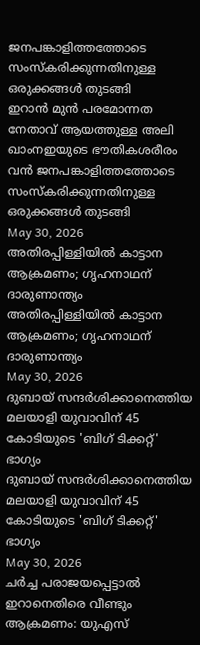ജനപങ്കാളിത്തത്തോടെ സംസ്‌കരിക്കുന്നതിനുള്ള ഒരുക്കങ്ങള്‍ തുടങ്ങി
ഇറാന്‍ മുന്‍ പരമോന്നത നേതാവ് ആയത്തുള്ള അലി ഖാംനഇയുടെ ഭൗതികശരീരം വന്‍ ജനപങ്കാളിത്തത്തോടെ സംസ്‌കരിക്കുന്നതിനുള്ള ഒരുക്കങ്ങള്‍ തുടങ്ങി
May 30, 2026
അതിരപ്പിള്ളിയില്‍ കാട്ടാന ആക്രമണം; ഗൃഹനാഥന് ദാരുണാന്ത്യം
അതിരപ്പിള്ളിയില്‍ കാട്ടാന ആക്രമണം; ഗൃഹനാഥന് ദാരുണാന്ത്യം
May 30, 2026
ദുബായ് സന്ദര്‍ശിക്കാനെത്തിയ മലയാളി യുവാവിന് 45 കോടിയുടെ 'ബിഗ് ടിക്കറ്റ്' ഭാഗ്യം
ദുബായ് സന്ദര്‍ശിക്കാനെത്തിയ മലയാളി യുവാവിന് 45 കോടിയുടെ 'ബിഗ് ടിക്കറ്റ്' ഭാഗ്യം
May 30, 2026
ചര്‍ച്ച പരാജയപ്പെട്ടാല്‍ ഇറാനെതിരെ വീണ്ടും ആക്രമണം: യുഎസ്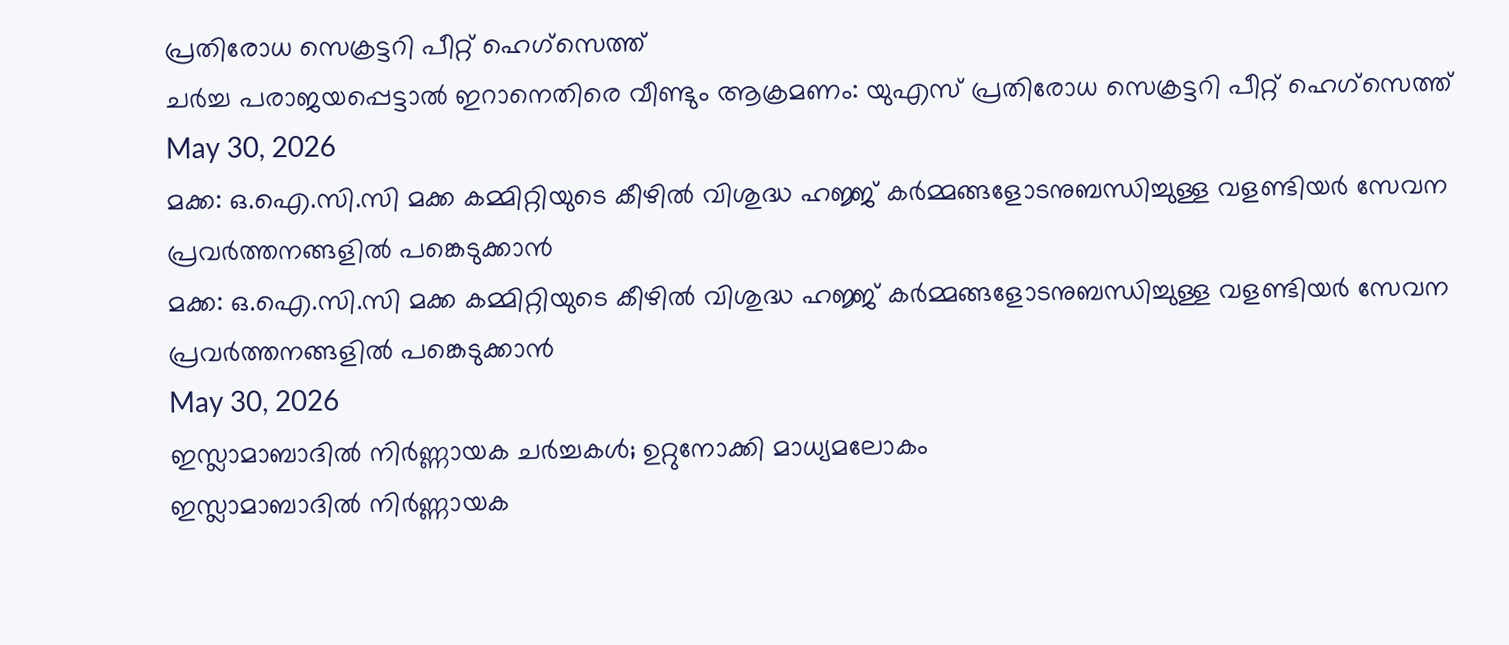പ്രതിരോധ സെക്രട്ടറി പീറ്റ് ഹെഗ്‌സെത്ത്
ചര്‍ച്ച പരാജയപ്പെട്ടാല്‍ ഇറാനെതിരെ വീണ്ടും ആക്രമണം: യുഎസ് പ്രതിരോധ സെക്രട്ടറി പീറ്റ് ഹെഗ്‌സെത്ത്
May 30, 2026
മക്ക: ഒ.ഐ.സി.സി മക്ക കമ്മിറ്റിയുടെ കീഴില്‍ വിശുദ്ധ ഹജ്ജ് കര്‍മ്മങ്ങളോടനുബന്ധിച്ചുള്ള വളണ്ടിയര്‍ സേവന പ്രവര്‍ത്തനങ്ങളില്‍ പങ്കെടുക്കാന്‍
മക്ക: ഒ.ഐ.സി.സി മക്ക കമ്മിറ്റിയുടെ കീഴില്‍ വിശുദ്ധ ഹജ്ജ് കര്‍മ്മങ്ങളോടനുബന്ധിച്ചുള്ള വളണ്ടിയര്‍ സേവന പ്രവര്‍ത്തനങ്ങളില്‍ പങ്കെടുക്കാന്‍
May 30, 2026
ഇസ്ലാമാബാദില്‍ നിര്‍ണ്ണായക ചര്‍ച്ചകള്‍; ഉറ്റുനോക്കി മാധ്യമലോകം
ഇസ്ലാമാബാദില്‍ നിര്‍ണ്ണായക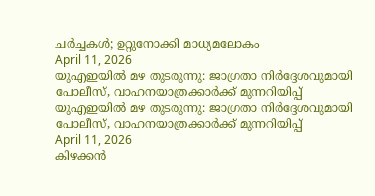ചര്‍ച്ചകള്‍; ഉറ്റുനോക്കി മാധ്യമലോകം
April 11, 2026
യുഎഇയില്‍ മഴ തുടരുന്നു: ജാഗ്രതാ നിര്‍ദ്ദേശവുമായി പോലീസ്, വാഹനയാത്രക്കാര്‍ക്ക് മുന്നറിയിപ്പ്
യുഎഇയില്‍ മഴ തുടരുന്നു: ജാഗ്രതാ നിര്‍ദ്ദേശവുമായി പോലീസ്, വാഹനയാത്രക്കാര്‍ക്ക് മുന്നറിയിപ്പ്
April 11, 2026
കിഴക്കന്‍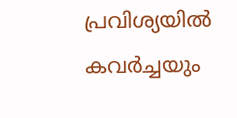പ്രവിശ്യയില്‍ കവര്‍ച്ചയും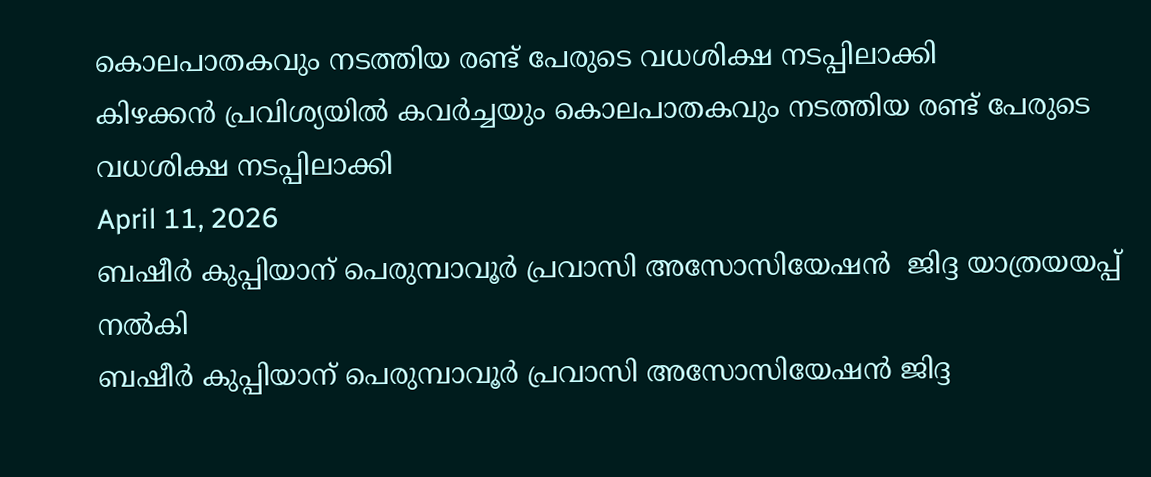കൊലപാതകവും നടത്തിയ രണ്ട് പേരുടെ വധശിക്ഷ നടപ്പിലാക്കി
കിഴക്കന്‍ പ്രവിശ്യയില്‍ കവര്‍ച്ചയും കൊലപാതകവും നടത്തിയ രണ്ട് പേരുടെ വധശിക്ഷ നടപ്പിലാക്കി
April 11, 2026
ബഷീര്‍ കുപ്പിയാന് പെരുമ്പാവൂര്‍ പ്രവാസി അസോസിയേഷന്‍  ജിദ്ദ യാത്രയയപ്പ് നല്‍കി
ബഷീര്‍ കുപ്പിയാന് പെരുമ്പാവൂര്‍ പ്രവാസി അസോസിയേഷന്‍ ജിദ്ദ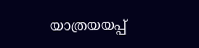യാത്രയയപ്പ്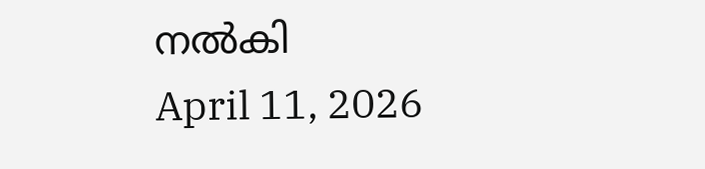നല്‍കി
April 11, 2026